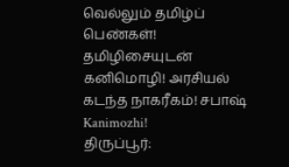வெல்லும் தமிழ்ப் பெண்கள்! தமிழிசையுடன் கனிமொழி! அரசியல் கடந்த நாகரீகம்! சபாஷ் Kanimozhi!
திருப்பூர்: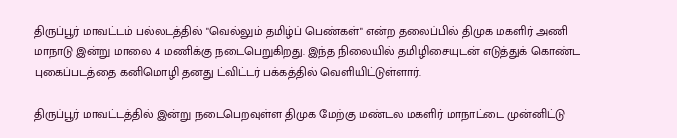திருப்பூர் மாவட்டம் பல்லடத்தில் "வெல்லும் தமிழ்ப் பெண்கள்" என்ற தலைப்பில் திமுக மகளிர் அணி மாநாடு இன்று மாலை 4 மணிக்கு நடைபெறுகிறது. இந்த நிலையில் தமிழிசையுடன் எடுத்துக் கொண்ட புகைப்படத்தை கனிமொழி தனது ட்விட்டர் பக்கத்தில் வெளியிட்டுள்ளார்.

திருப்பூர் மாவட்டத்தில் இன்று நடைபெறவுள்ள திமுக மேற்கு மண்டல மகளிர் மாநாட்டை முன்னிட்டு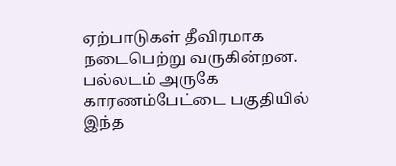ஏற்பாடுகள் தீவிரமாக நடைபெற்று வருகின்றன. பல்லடம் அருகே காரணம்பேட்டை பகுதியில் இந்த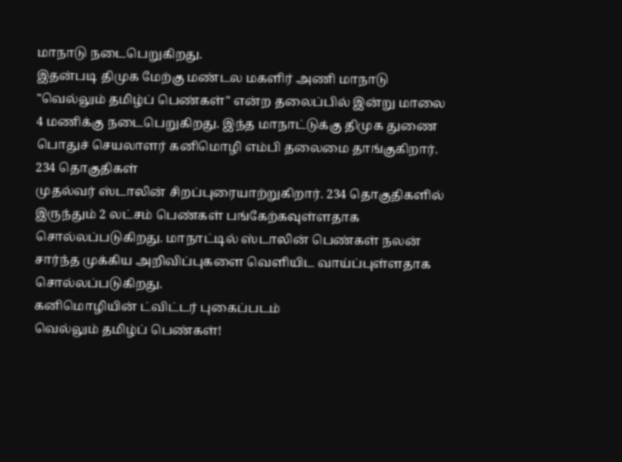மாநாடு நடைபெறுகிறது.
இதன்படி திமுக மேற்கு மண்டல மகளிர் அணி மாநாடு "வெல்லும் தமிழ்ப் பெண்கள்" என்ற தலைப்பில் இன்று மாலை 4 மணிக்கு நடைபெறுகிறது. இந்த மாநாட்டுக்கு திமுக துணை பொதுச் செயலாளர் கனிமொழி எம்பி தலைமை தாங்குகிறார்.
234 தொகுதிகள்
முதல்வர் ஸ்டாலின் சிறப்புரையாற்றுகிறார். 234 தொகுதிகளில் இருந்தும் 2 லட்சம் பெண்கள் பங்கேற்கவுள்ளதாக சொல்லப்படுகிறது. மாநாட்டில் ஸ்டாலின் பெண்கள் நலன் சார்ந்த முக்கிய அறிவிப்புகளை வெளியிட வாய்ப்புள்ளதாக சொல்லப்படுகிறது.
கனிமொழியின் ட்விட்டர் புகைப்படம்
வெல்லும் தமிழ்ப் பெண்கள்!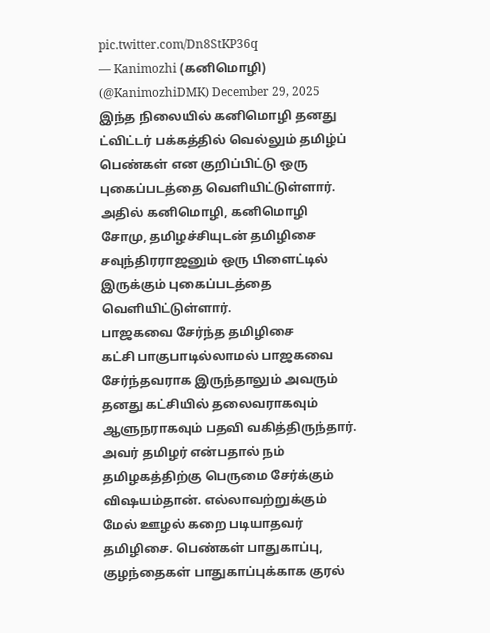pic.twitter.com/Dn8StKP36q
— Kanimozhi (கனிமொழி) (@KanimozhiDMK) December 29, 2025
இந்த நிலையில் கனிமொழி தனது ட்விட்டர் பக்கத்தில் வெல்லும் தமிழ்ப் பெண்கள் என குறிப்பிட்டு ஒரு புகைப்படத்தை வெளியிட்டுள்ளார். அதில் கனிமொழி, கனிமொழி சோமு, தமிழச்சியுடன் தமிழிசை சவுந்திரராஜனும் ஒரு பிளைட்டில் இருக்கும் புகைப்படத்தை வெளியிட்டுள்ளார்.
பாஜகவை சேர்ந்த தமிழிசை
கட்சி பாகுபாடில்லாமல் பாஜகவை சேர்ந்தவராக இருந்தாலும் அவரும் தனது கட்சியில் தலைவராகவும் ஆளுநராகவும் பதவி வகித்திருந்தார். அவர் தமிழர் என்பதால் நம் தமிழகத்திற்கு பெருமை சேர்க்கும் விஷயம்தான். எல்லாவற்றுக்கும் மேல் ஊழல் கறை படியாதவர் தமிழிசை. பெண்கள் பாதுகாப்பு, குழந்தைகள் பாதுகாப்புக்காக குரல்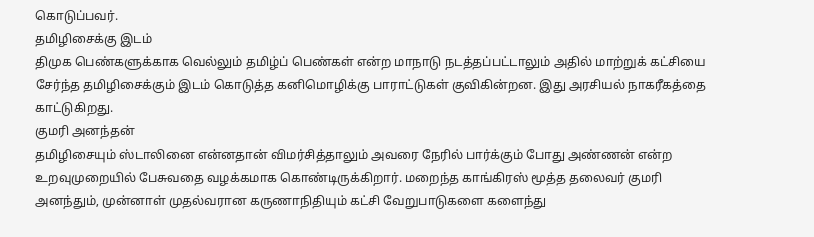கொடுப்பவர்.
தமிழிசைக்கு இடம்
திமுக பெண்களுக்காக வெல்லும் தமிழ்ப் பெண்கள் என்ற மாநாடு நடத்தப்பட்டாலும் அதில் மாற்றுக் கட்சியை சேர்ந்த தமிழிசைக்கும் இடம் கொடுத்த கனிமொழிக்கு பாராட்டுகள் குவிகின்றன. இது அரசியல் நாகரீகத்தை காட்டுகிறது.
குமரி அனந்தன்
தமிழிசையும் ஸ்டாலினை என்னதான் விமர்சித்தாலும் அவரை நேரில் பார்க்கும் போது அண்ணன் என்ற உறவுமுறையில் பேசுவதை வழக்கமாக கொண்டிருக்கிறார். மறைந்த காங்கிரஸ் மூத்த தலைவர் குமரி அனந்தும், முன்னாள் முதல்வரான கருணாநிதியும் கட்சி வேறுபாடுகளை களைந்து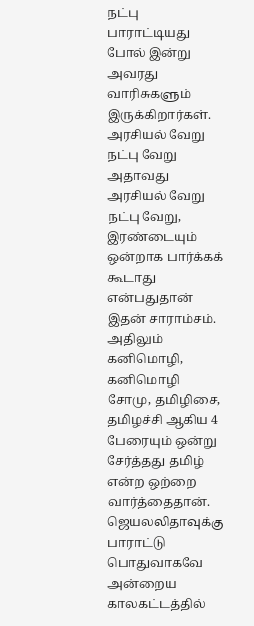நட்பு பாராட்டியது போல் இன்று அவரது வாரிசுகளும் இருக்கிறார்கள்.
அரசியல் வேறு நட்பு வேறு
அதாவது அரசியல் வேறு நட்பு வேறு, இரண்டையும் ஒன்றாக பார்க்கக் கூடாது என்பதுதான் இதன் சாராம்சம். அதிலும் கனிமொழி, கனிமொழி சோமு, தமிழிசை, தமிழச்சி ஆகிய 4 பேரையும் ஒன்று சேர்த்தது தமிழ் என்ற ஒற்றை வார்த்தைதான்.
ஜெயலலிதாவுக்கு பாராட்டு
பொதுவாகவே அன்றைய காலகட்டத்தில்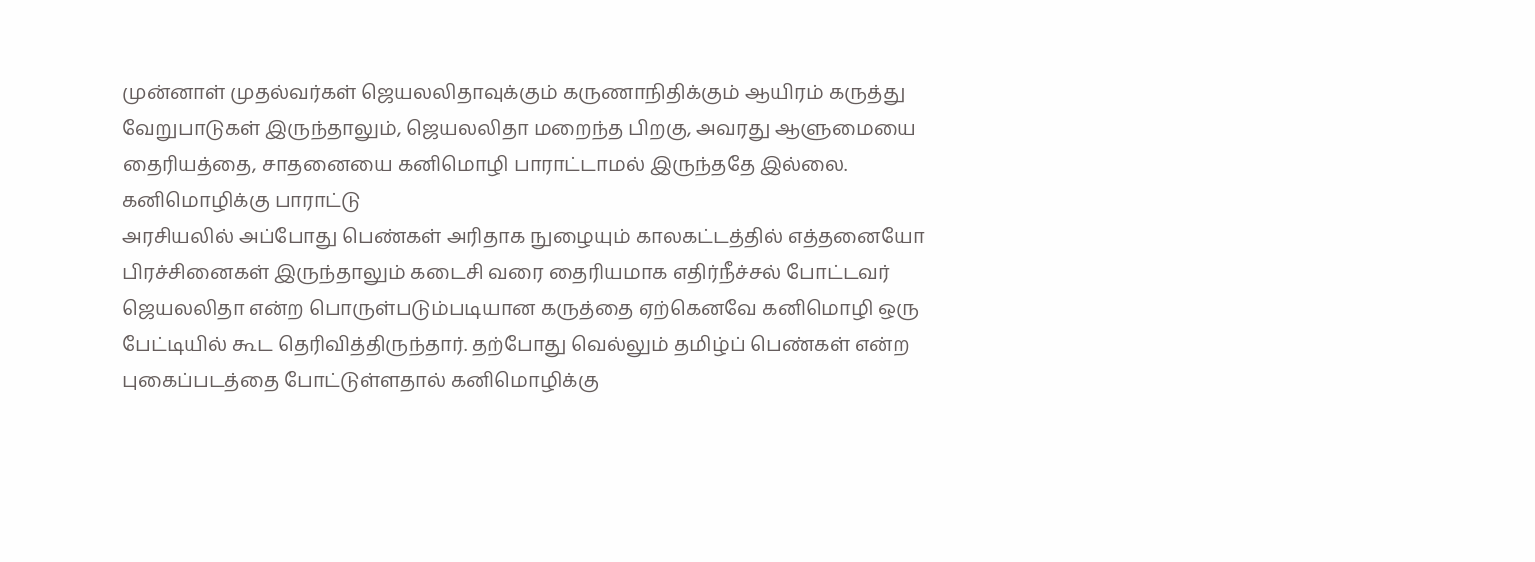முன்னாள் முதல்வர்கள் ஜெயலலிதாவுக்கும் கருணாநிதிக்கும் ஆயிரம் கருத்து வேறுபாடுகள் இருந்தாலும், ஜெயலலிதா மறைந்த பிறகு, அவரது ஆளுமையை தைரியத்தை, சாதனையை கனிமொழி பாராட்டாமல் இருந்ததே இல்லை.
கனிமொழிக்கு பாராட்டு
அரசியலில் அப்போது பெண்கள் அரிதாக நுழையும் காலகட்டத்தில் எத்தனையோ பிரச்சினைகள் இருந்தாலும் கடைசி வரை தைரியமாக எதிர்நீச்சல் போட்டவர் ஜெயலலிதா என்ற பொருள்படும்படியான கருத்தை ஏற்கெனவே கனிமொழி ஒரு பேட்டியில் கூட தெரிவித்திருந்தார். தற்போது வெல்லும் தமிழ்ப் பெண்கள் என்ற புகைப்படத்தை போட்டுள்ளதால் கனிமொழிக்கு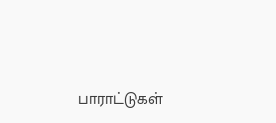பாராட்டுகள்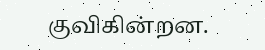குவிகின்றன.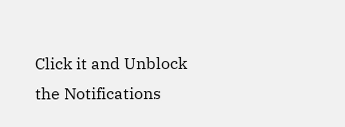Click it and Unblock the Notifications